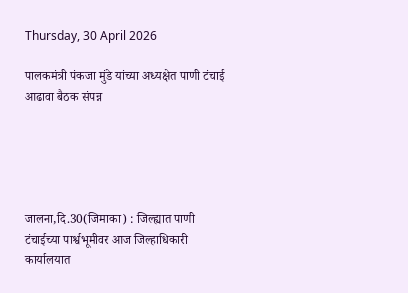Thursday, 30 April 2026

पालकमंत्री पंकजा मुंडे यांच्या अध्यक्षेत पाणी टंचाई आढावा बैठक संपन्न





जालना,दि.30(जिमाका) : जिल्ह्यात पाणी टंचाईच्या पार्श्वभूमीवर आज जिल्हाधिकारी कार्यालयात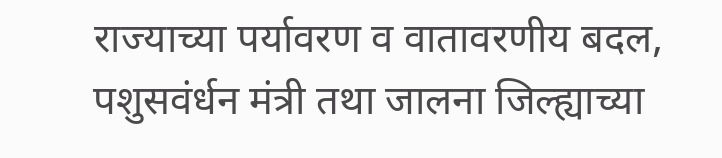राज्याच्या पर्यावरण व वातावरणीय बदल, पशुसवंर्धन मंत्री तथा जालना जिल्ह्याच्या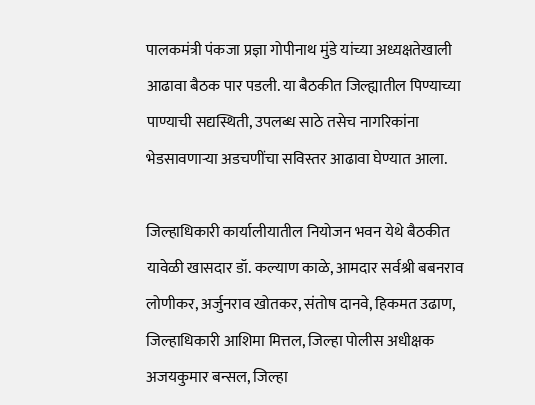पालकमंत्री पंकजा प्रज्ञा गोपीनाथ मुंडे यांच्या अध्यक्षतेखाली आढावा बैठक पार पडली. या बैठकीत जिल्ह्यातील पिण्याच्या पाण्याची सद्यस्थिती, उपलब्ध साठे तसेच नागरिकांना भेडसावणाऱ्या अडचणींचा सविस्तर आढावा घेण्यात आला.

जिल्हाधिकारी कार्यालीयातील नियोजन भवन येथे बैठकीत यावेळी खासदार डॉ. कल्याण काळे, आमदार सर्वश्री बबनराव लोणीकर, अर्जुनराव खोतकर, संतोष दानवे, हिकमत उढाण, जिल्हाधिकारी आशिमा मित्तल, जिल्हा पोलीस अधीक्षक अजयकुमार बन्सल, जिल्हा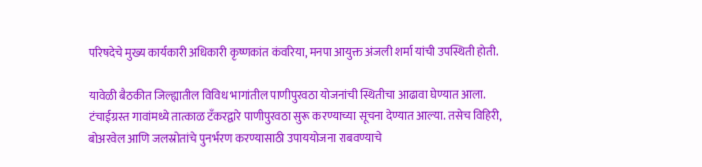परिषदेचे मुख्य कार्यकारी अधिकारी कृष्णकांत कंवरिया, मनपा आयुक्त अंजली शर्मा यांची उपस्थिती होती.

यावेळी बैठकीत जिल्ह्यातील विविध भागांतील पाणीपुरवठा योजनांची स्थितीचा आढावा घेण्यात आला. टंचाईग्रस्त गावांमध्ये तात्काळ टँकरद्वारे पाणीपुरवठा सुरू करण्याच्या सूचना देण्यात आल्या. तसेच विहिरी, बोअरवेल आणि जलस्रोतांचे पुनर्भरण करण्यासाठी उपाययोजना राबवण्याचे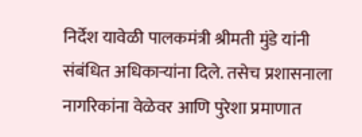निर्देश यावेळी पालकमंत्री श्रीमती मुंडे यांनी संबंधित अधिकाऱ्यांना दिले. तसेच प्रशासनाला नागरिकांना वेळेवर आणि पुरेशा प्रमाणात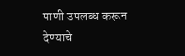पाणी उपलब्ध करून देण्याचे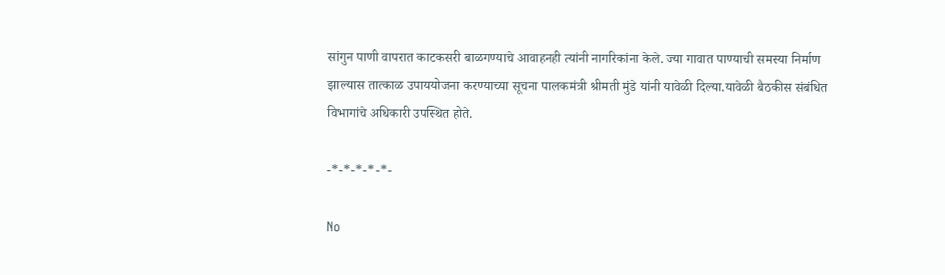सांगुन पाणी वापरात काटकसरी बाळगण्याचे आवाहनही त्यांनी नागरिकांना केले. ज्या गावात पाण्याची समस्या निर्माण झाल्यास तात्काळ उपाययोजना करण्याच्या सूचना पालकमंत्री श्रीमती मुंडे यांनी यावेळी दिल्या.यावेळी बैठकीस संबंधित विभागांचे अधिकारी उपस्थित होते.

-*-*-*-*-*-

No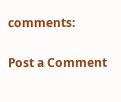comments:

Post a Comment